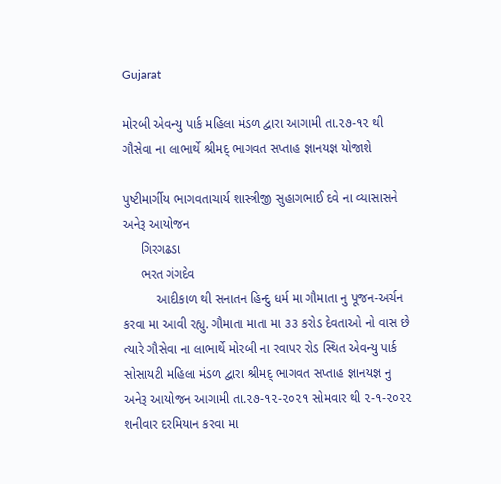Gujarat

મોરબી એવન્યુ પાર્ક મહિલા મંડળ દ્વારા આગામી તા.૨૭-૧૨ થી ગૌસેવા ના લાભાર્થે શ્રીમદ્ ભાગવત સપ્તાહ જ્ઞાનયજ્ઞ યોજાશે

પુષ્ટીમાર્ગીય ભાગવતાચાર્ય શાસ્ત્રીજી સુહાગભાઈ દવે ના વ્યાસાસને અનેરૂ આયોજન
     ગિરગઢડા
     ભરત ગંગદેવ
         આદીકાળ થી સનાતન હિન્દુ ધર્મ મા ગૌમાતા નુ પૂજન-અર્ચન કરવા મા આવી રહ્યુ. ગૌમાતા માતા મા ૩૩ કરોડ દેવતાઓ નો વાસ છે ત્યારે ગૌસેવા ના લાભાર્થે મોરબી ના રવાપર રોડ સ્થિત એવન્યુ પાર્ક સોસાયટી મહિલા મંડળ દ્વારા શ્રીમદ્ ભાગવત સપ્તાહ જ્ઞાનયજ્ઞ નુ અનેરૂ આયોજન આગામી તા.૨૭-૧૨-૨૦૨૧ સોમવાર થી ૨-૧-૨૦૨૨ શનીવાર દરમિયાન કરવા મા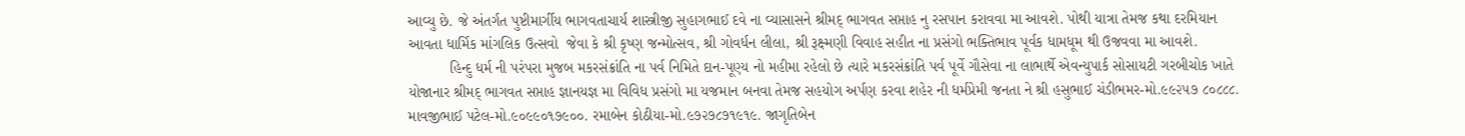આવ્યુ છે. જે અંતર્ગત પુષ્ટીમાર્ગીય ભાગવતાચાર્ય શાસ્ત્રીજી સુહાગભાઈ દવે ના વ્યાસાસને શ્રીમદ્ ભાગવત સપ્તાહ નુ રસપાન કરાવવા મા આવશે. પોથી યાત્રા તેમજ કથા દરમિયાન આવતા ધાર્મિક માંગલિક ઉત્સવો  જેવા કે શ્રી કૃષ્ણ જન્મોત્સવ, શ્રી ગોવર્ધન લીલા, શ્રી રૂક્ષ્મણી વિવાહ સહીત ના પ્રસંગો ભક્તિભાવ પૂર્વક ધામધૂમ થી ઉજવવા મા આવશે.
          હિન્દુ ધર્મ ની પરંપરા મુજબ મકરસંક્રાંતિ ના પર્વ નિમિતે દાન-પૂણ્ય નો મહીમા રહેલો છે ત્યારે મકરસંક્રાંતિ પર્વ પૂર્વે ગૌસેવા ના લાભાર્થે એવન્યુપાર્ક સોસાયટી ગરબીચોક ખાતે યોજાનાર શ્રીમદ્ ભાગવત સપ્તાહ જ્ઞાનયજ્ઞ મા વિવિધ પ્રસંગો મા યજમાન બનવા તેમજ સહયોગ અર્પણ કરવા શહેર ની ધર્મપ્રેમી જનતા ને શ્રી હસુભાઈ ચંડીભમર-મો.૯૯૨૫૭ ૮૦૮૮૮. માવજીભાઈ પટેલ-મો.૯૦૯૯૦૧૭૯૦૦. રમાબેન કોઠીયા-મો.૯૭૨૭૮૭૧૯૧૯. જાગૃતિબેન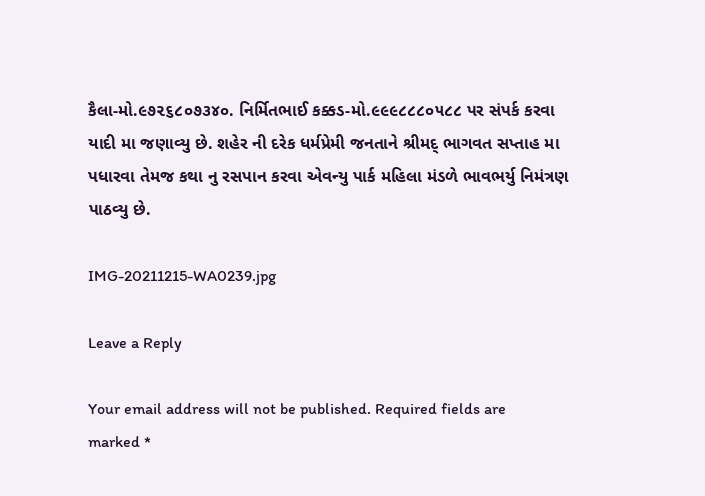કૈલા-મો.૯૭૨૬૮૦૭૩૪૦. નિર્મિતભાઈ કક્કડ-મો.૯૯૯૮૮૮૦૫૮૮ પર સંપર્ક કરવા યાદી મા જણાવ્યુ છે. શહેર ની દરેક ધર્મપ્રેમી જનતાને શ્રીમદ્ ભાગવત સપ્તાહ મા પધારવા તેમજ કથા નુ રસપાન કરવા એવન્યુ પાર્ક મહિલા મંડળે ભાવભર્યુ નિમંત્રણ પાઠવ્યુ છે.

IMG-20211215-WA0239.jpg

Leave a Reply

Your email address will not be published. Required fields are marked *